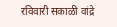रविवारी सकाळी वांद्रे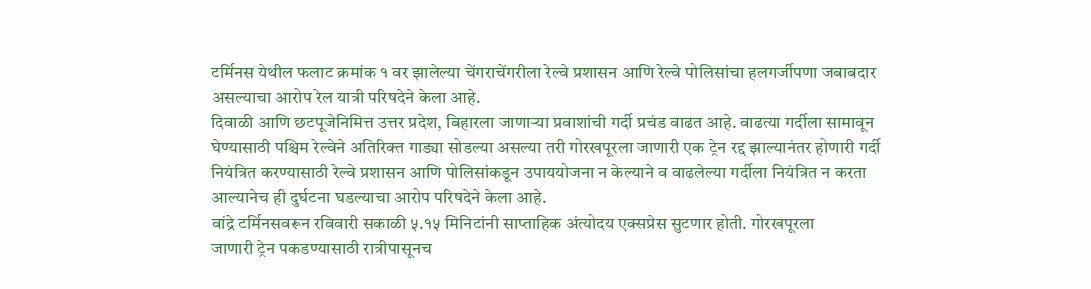टर्मिनस येथील फलाट क्रमांक १ वर झालेल्या चेंगराचेंगरीला रेल्वे प्रशासन आणि रेल्वे पोलिसांचा हलगर्जीपणा जबाबदार असल्याचा आरोप रेल यात्री परिषदेने केला आहे.
दिवाळी आणि छटपूजेनिमित्त उत्तर प्रदेश, बिहारला जाणाऱ्या प्रवाशांची गर्दी प्रचंड वाढत आहे. वाढत्या गर्दीला सामावून घेण्यासाठी पश्चिम रेल्वेने अतिरिक्त गाड्या सोडल्या असल्या तरी गोरखपूरला जाणारी एक ट्रेन रद्द झाल्यानंतर होणारी गर्दी नियंत्रित करण्यासाठी रेल्वे प्रशासन आणि पोलिसांकडून उपाययोजना न केल्याने व वाढलेल्या गर्दीला नियंत्रित न करता आल्यानेच ही दुर्घटना घडल्याचा आरोप परिषदेने केला आहे.
वांद्रे टर्मिनसवरून रविवारी सकाळी ५.१५ मिनिटांनी साप्ताहिक अंत्योदय एक्सप्रेस सुटणार होती. गोरखपूरला
जाणारी ट्रेन पकडण्यासाठी रात्रीपासूनच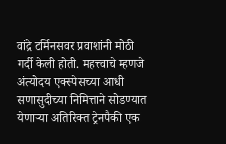वांद्रे टर्मिनसवर प्रवाशांनी मोठी गर्दी केली होती. महत्त्वाचे म्हणजे अंत्योदय एक्स्पेसच्या आधी सणासुदीच्या निमित्ताने सोडण्यात येणाऱ्या अतिरिक्त ट्रेनपैकी एक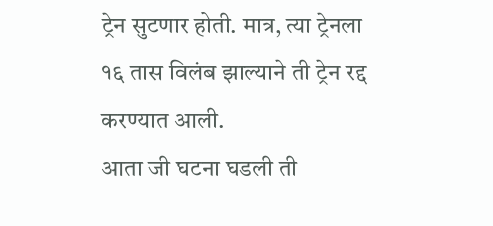ट्रेन सुटणार होती. मात्र, त्या ट्रेनला १६ तास विलंब झाल्याने ती ट्रेन रद्द करण्यात आली.
आता जी घटना घडली ती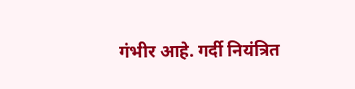गंभीर आहे. गर्दी नियंत्रित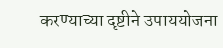करण्याच्या दृष्टीने उपाययोजना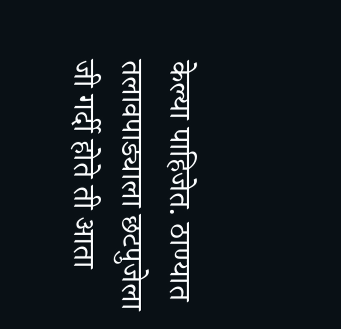केल्या पाहिजेत. ठाण्यात तलावपाड्याला छटपुजेला जी गर्दी होते ती आता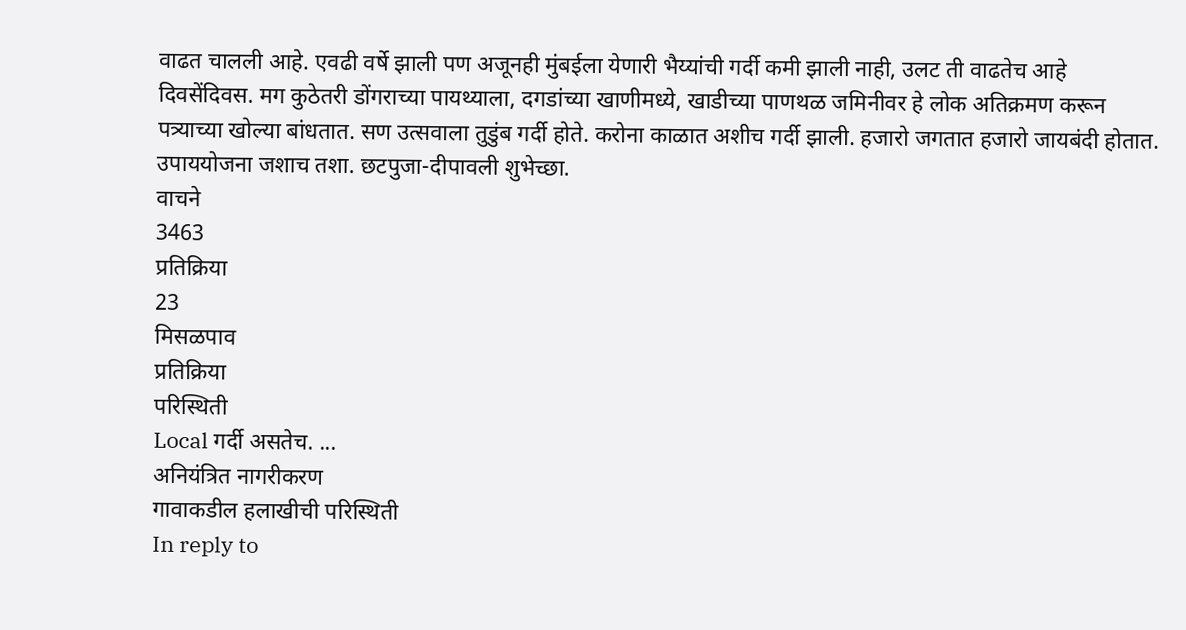वाढत चालली आहे. एवढी वर्षे झाली पण अजूनही मुंबईला येणारी भैय्यांची गर्दी कमी झाली नाही, उलट ती वाढतेच आहे दिवसेंदिवस. मग कुठेतरी डोंगराच्या पायथ्याला, दगडांच्या खाणीमध्ये, खाडीच्या पाणथळ जमिनीवर हे लोक अतिक्रमण करून पत्र्याच्या खोल्या बांधतात. सण उत्सवाला तुडुंब गर्दी होते. करोना काळात अशीच गर्दी झाली. हजारो जगतात हजारो जायबंदी होतात. उपाययोजना जशाच तशा. छटपुजा-दीपावली शुभेच्छा.
वाचने
3463
प्रतिक्रिया
23
मिसळपाव
प्रतिक्रिया
परिस्थिती
Local गर्दी असतेच. ...
अनियंत्रित नागरीकरण
गावाकडील हलाखीची परिस्थिती
In reply to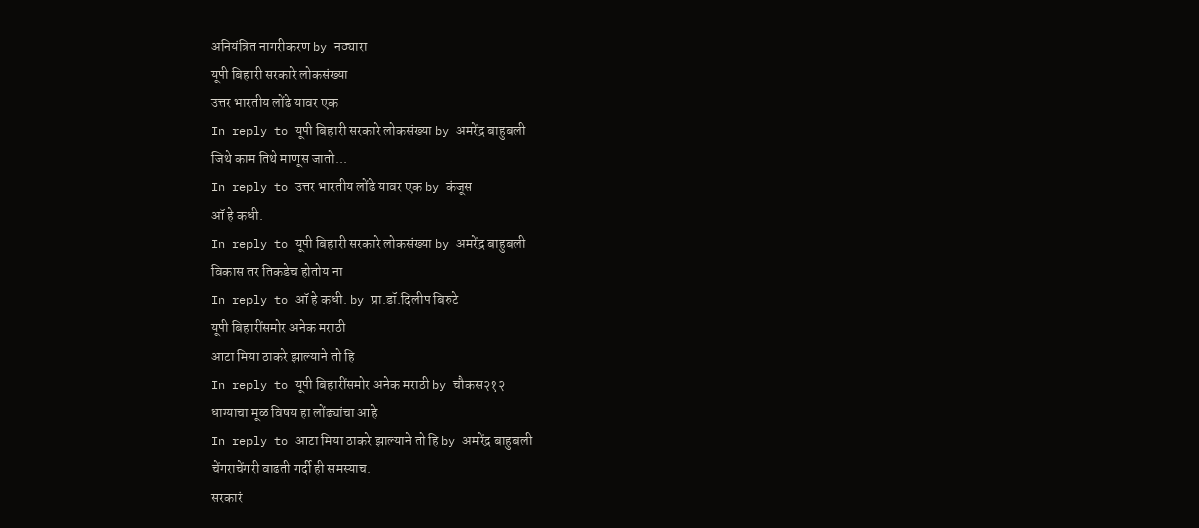अनियंत्रित नागरीकरण by नठ्यारा
यूपी बिहारी सरकारे लोकसंख्या
उत्तर भारतीय लोंढे यावर एक
In reply to यूपी बिहारी सरकारे लोकसंख्या by अमरेंद्र बाहुबली
जिथे काम तिथे माणूस जातो...
In reply to उत्तर भारतीय लोंढे यावर एक by कंजूस
ऑ हे कधी.
In reply to यूपी बिहारी सरकारे लोकसंख्या by अमरेंद्र बाहुबली
विकास तर तिकडेच होतोय ना
In reply to ऑ हे कधी. by प्रा.डॉ.दिलीप बिरुटे
यूपी बिहारींसमोर अनेक मराठी
आटा मिया ठाकरे झाल्याने तो हि
In reply to यूपी बिहारींसमोर अनेक मराठी by चौकस२१२
धाग्याचा मूळ विषय हा लोंढ्यांचा आहे
In reply to आटा मिया ठाकरे झाल्याने तो हि by अमरेंद्र बाहुबली
चेंगराचेंगरी वाढती गर्दी ही समस्याच.
सरकारं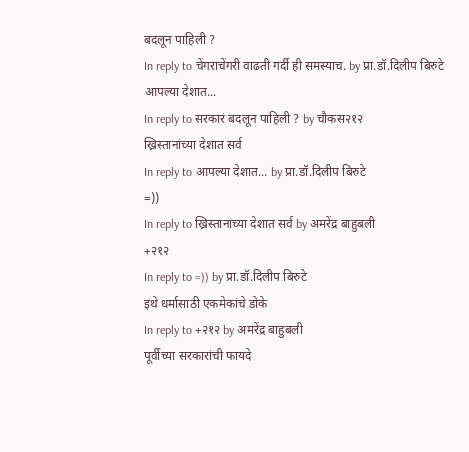बदलून पाहिली ?
In reply to चेंगराचेंगरी वाढती गर्दी ही समस्याच. by प्रा.डॉ.दिलीप बिरुटे
आपल्या देशात...
In reply to सरकारं बदलून पाहिली ? by चौकस२१२
ख्रिस्तानांच्या देशात सर्व
In reply to आपल्या देशात... by प्रा.डॉ.दिलीप बिरुटे
=))
In reply to ख्रिस्तानांच्या देशात सर्व by अमरेंद्र बाहुबली
+२१२
In reply to =)) by प्रा.डॉ.दिलीप बिरुटे
इथे धर्मासाठी एकमेकांचे डोके
In reply to +२१२ by अमरेंद्र बाहुबली
पूर्वीच्या सरकारांची फायदे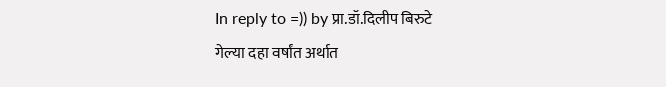In reply to =)) by प्रा.डॉ.दिलीप बिरुटे
गेल्या दहा वर्षांत अर्थात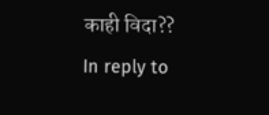काही विदा??
In reply to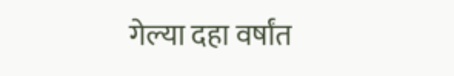गेल्या दहा वर्षांत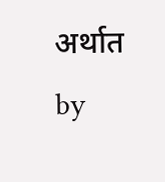अर्थात by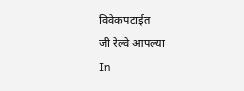विवेकपटाईत
जी रेल्वे आपल्या
In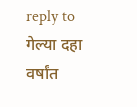reply to गेल्या दहा वर्षांत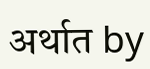अर्थात by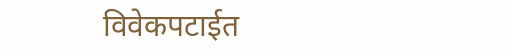विवेकपटाईत